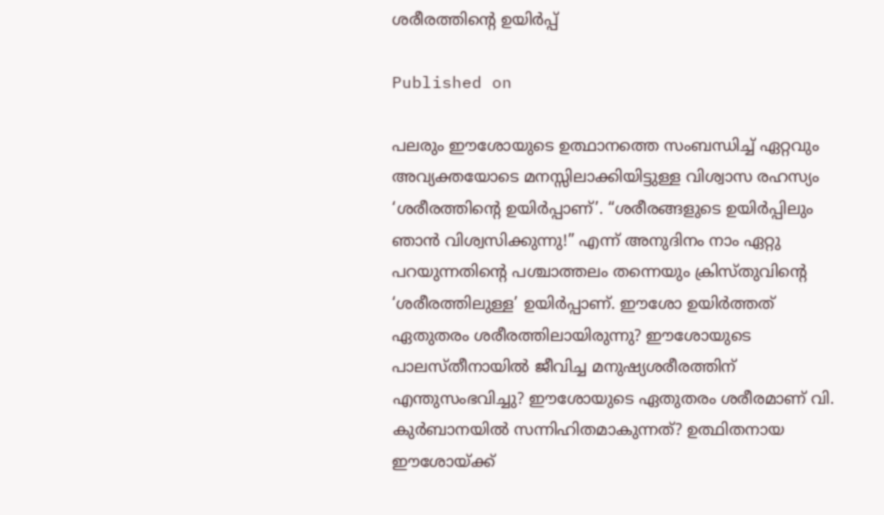ശരീരത്തിന്റെ ഉയിർപ്പ്

Published on

പലരും ഈശോയുടെ ഉത്ഥാനത്തെ സംബന്ധിച്ച് ഏറ്റവും അവ്യക്തയോടെ മനസ്സിലാക്കിയിട്ടുള്ള വിശ്വാസ രഹസ്യം ‘ശരീരത്തിന്റെ ഉയിർപ്പാണ്’. “ശരീരങ്ങളുടെ ഉയിർപ്പിലും ഞാൻ വിശ്വസിക്കുന്നു!” എന്ന് അനുദിനം നാം ഏറ്റു പറയുന്നതിന്റെ പശ്ചാത്തലം തന്നെയും ക്രിസ്തുവിന്റെ ‘ശരീരത്തിലുള്ള’ ഉയിർപ്പാണ്. ഈശോ ഉയിർത്തത് ഏതുതരം ശരീരത്തിലായിരുന്നു? ഈശോയുടെ പാലസ്തീനായിൽ ജീവിച്ച മനുഷ്യശരീരത്തിന് എന്തുസംഭവിച്ചു? ഈശോയുടെ ഏതുതരം ശരീരമാണ് വി. കുർബാനയിൽ സന്നിഹിതമാകുന്നത്? ഉത്ഥിതനായ ഈശോയ്ക്ക്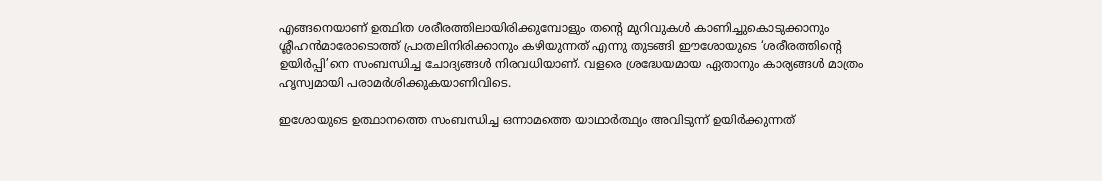എങ്ങനെയാണ് ഉത്ഥിത ശരീരത്തിലായിരിക്കുമ്പോളും തന്റെ മുറിവുകൾ കാണിച്ചുകൊടുക്കാനും ശ്ലീഹൻമാരോടൊത്ത് പ്രാതലിനിരിക്കാനും കഴിയുന്നത് എന്നു തുടങ്ങി ഈശോയുടെ ‘ശരീരത്തിന്റെ ഉയിർപ്പി’നെ സംബന്ധിച്ച ചോദ്യങ്ങൾ നിരവധിയാണ്. വളരെ ശ്രദ്ധേയമായ ഏതാനും കാര്യങ്ങൾ മാത്രം ഹൃസ്വമായി പരാമർശിക്കുകയാണിവിടെ.

ഇശോയുടെ ഉത്ഥാനത്തെ സംബന്ധിച്ച ഒന്നാമത്തെ യാഥാർത്ഥ്യം അവിടുന്ന് ഉയിർക്കുന്നത്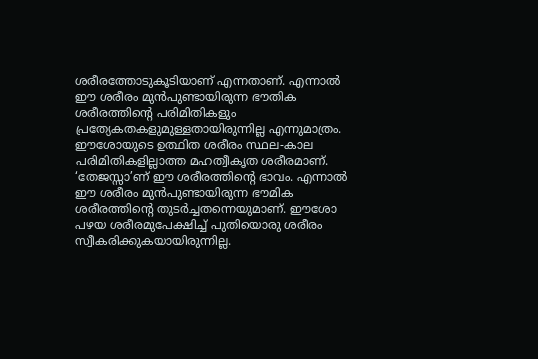ശരീരത്തോടുകൂടിയാണ് എന്നതാണ്. എന്നാൽ ഈ ശരീരം മുൻപുണ്ടായിരുന്ന ഭൗതിക ശരീരത്തിന്റെ പരിമിതികളും പ്രത്യേകതകളുമുള്ളതായിരുന്നില്ല എന്നുമാത്രം. ഈശോയുടെ ഉത്ഥിത ശരീരം സ്ഥല-കാല പരിമിതികളില്ലാത്ത മഹത്വീകൃത ശരീരമാണ്. ‘തേജസ്സാ’ണ് ഈ ശരീരത്തിന്റെ ഭാവം. എന്നാൽ ഈ ശരീരം മുൻപുണ്ടായിരുന്ന ഭൗമിക ശരീരത്തിന്റെ തുടർച്ചതന്നെയുമാണ്. ഈശോ പഴയ ശരീരമുപേക്ഷിച്ച് പുതിയൊരു ശരീരം സ്വീകരിക്കുകയായിരുന്നില്ല.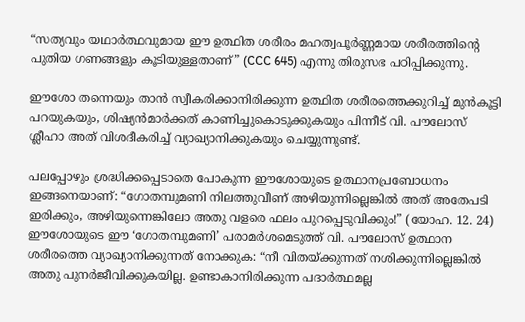“സത്യവും യഥാർത്ഥവുമായ ഈ ഉത്ഥിത ശരീരം മഹത്വപൂർണ്ണമായ ശരീരത്തിന്റെ പുതിയ ഗണങ്ങളും കൂടിയുള്ളതാണ്” (CCC 645) എന്നു തിരുസഭ പഠിപ്പിക്കുന്നു.

ഈശോ തന്നെയും താൻ സ്വീകരിക്കാനിരിക്കുന്ന ഉത്ഥിത ശരീരത്തെക്കുറിച്ച് മുൻകൂട്ടി പറയുകയും, ശിഷ്യൻമാർക്കത് കാണിച്ചുകൊടുക്കുകയും പിന്നീട് വി. പൗലോസ് ശ്ലീഹാ അത് വിശദീകരിച്ച് വ്യാഖ്യാനിക്കുകയും ചെയ്യുന്നുണ്ട്.

പലപ്പോഴും ശ്രദ്ധിക്കപ്പെടാതെ പോകുന്ന ഈശോയുടെ ഉത്ഥാനപ്രബോധനം ഇങ്ങനെയാണ്: “ഗോതമ്പുമണി നിലത്തുവീണ് അഴിയുന്നില്ലെങ്കിൽ അത് അതേപടി ഇരിക്കും, അഴിയുന്നെങ്കിലോ അതു വളരെ ഫലം പുറപ്പെടുവിക്കും!” (യോഹ. 12. 24) ഈശോയുടെ ഈ ‘ഗോതമ്പുമണി’ പരാമർശമെടുത്ത് വി. പൗലോസ് ഉത്ഥാന ശരീരത്തെ വ്യാഖ്യാനിക്കുന്നത് നോക്കുക: “നീ വിതയ്ക്കുന്നത് നശിക്കുന്നില്ലെങ്കിൽ അതു പുനർജീവിക്കുകയില്ല. ഉണ്ടാകാനിരിക്കുന്ന പദാർത്ഥമല്ല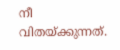നീ വിതയ്ക്കുന്നത്.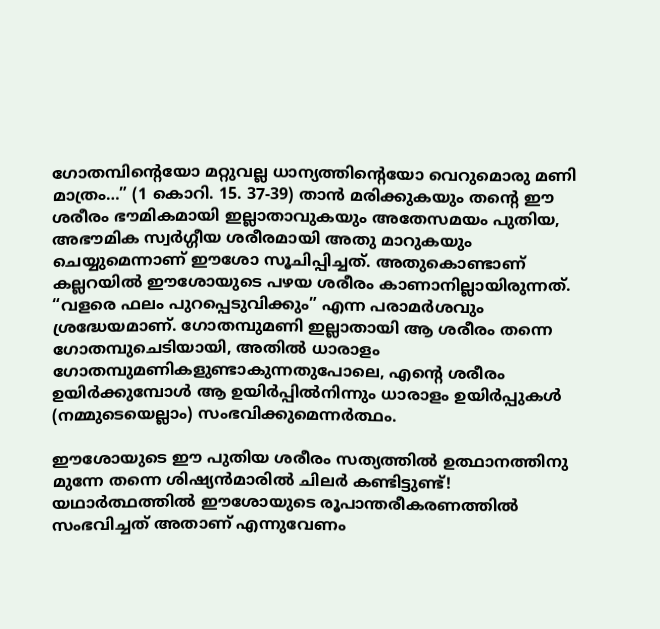ഗോതമ്പിന്റെയോ മറ്റുവല്ല ധാന്യത്തിന്റെയോ വെറുമൊരു മണി മാത്രം…” (1 കൊറി. 15. 37-39) താൻ മരിക്കുകയും തന്റെ ഈ ശരീരം ഭൗമികമായി ഇല്ലാതാവുകയും അതേസമയം പുതിയ, അഭൗമിക സ്വർഗ്ഗീയ ശരീരമായി അതു മാറുകയും ചെയ്യുമെന്നാണ് ഈശോ സൂചിപ്പിച്ചത്. അതുകൊണ്ടാണ് കല്ലറയിൽ ഈശോയുടെ പഴയ ശരീരം കാണാനില്ലായിരുന്നത്. “വളരെ ഫലം പുറപ്പെടുവിക്കും” എന്ന പരാമർശവും ശ്രദ്ധേയമാണ്. ഗോതമ്പുമണി ഇല്ലാതായി ആ ശരീരം തന്നെ ഗോതമ്പുചെടിയായി, അതിൽ ധാരാളം ഗോതമ്പുമണികളുണ്ടാകുന്നതുപോലെ, എന്റെ ശരീരം ഉയിർക്കുമ്പോൾ ആ ഉയിർപ്പിൽനിന്നും ധാരാളം ഉയിർപ്പുകൾ (നമ്മുടെയെല്ലാം) സംഭവിക്കുമെന്നർത്ഥം.

ഈശോയുടെ ഈ പുതിയ ശരീരം സത്യത്തിൽ ഉത്ഥാനത്തിനു മുന്നേ തന്നെ ശിഷ്യൻമാരിൽ ചിലർ കണ്ടിട്ടുണ്ട്! യഥാർത്ഥത്തിൽ ഈശോയുടെ രൂപാന്തരീകരണത്തിൽ സംഭവിച്ചത് അതാണ് എന്നുവേണം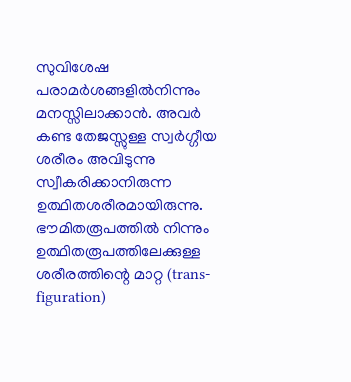സുവിശേഷ പരാമർശങ്ങളിൽനിന്നും മനസ്സിലാക്കാൻ. അവർ കണ്ട തേജസ്സുള്ള സ്വർഗ്ഗീയ ശരീരം അവിടുന്നു സ്വീകരിക്കാനിരുന്ന ഉത്ഥിതശരീരമായിരുന്നു. ഭൗമിതരൂപത്തിൽ നിന്നും ഉത്ഥിതരൂപത്തിലേക്കുള്ള ശരീരത്തിന്റെ മാറ്റ (trans-figuration)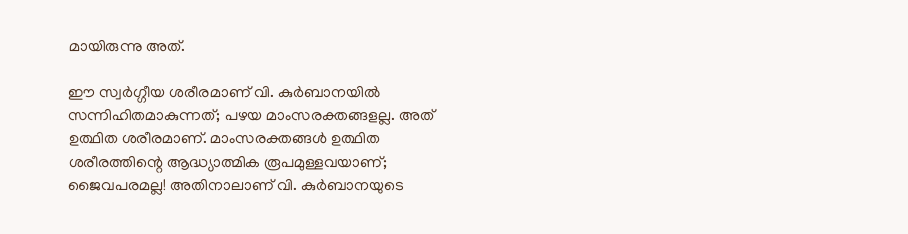മായിരുന്നു അത്.

ഈ സ്വർഗ്ഗീയ ശരീരമാണ് വി. കുർബാനയിൽ സന്നിഹിതമാകുന്നത്; പഴയ മാംസരക്തങ്ങളല്ല. അത് ഉത്ഥിത ശരീരമാണ്. മാംസരക്തങ്ങൾ ഉത്ഥിത ശരീരത്തിന്റെ ആദ്ധ്യാത്മിക രൂപമുള്ളവയാണ്; ജൈവപരമല്ല! അതിനാലാണ് വി. കുർബാനയുടെ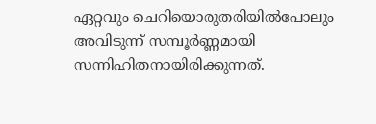ഏറ്റവും ചെറിയൊരുതരിയിൽപോലും അവിടുന്ന് സമ്പൂർണ്ണമായി സന്നിഹിതനായിരിക്കുന്നത്.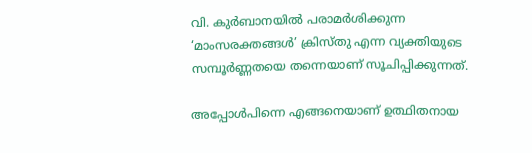വി. കുർബാനയിൽ പരാമർശിക്കുന്ന ‘മാംസരക്തങ്ങൾ’ ക്രിസ്തു എന്ന വ്യക്തിയുടെ സമ്പൂർണ്ണതയെ തന്നെയാണ് സൂചിപ്പിക്കുന്നത്.

അപ്പോൾപിന്നെ എങ്ങനെയാണ് ഉത്ഥിതനായ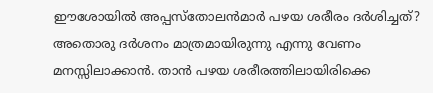ഈശോയിൽ അപ്പസ്തോലൻമാർ പഴയ ശരീരം ദർശിച്ചത്? അതൊരു ദർശനം മാത്രമായിരുന്നു എന്നു വേണം മനസ്സിലാക്കാൻ. താൻ പഴയ ശരീരത്തിലായിരിക്കെ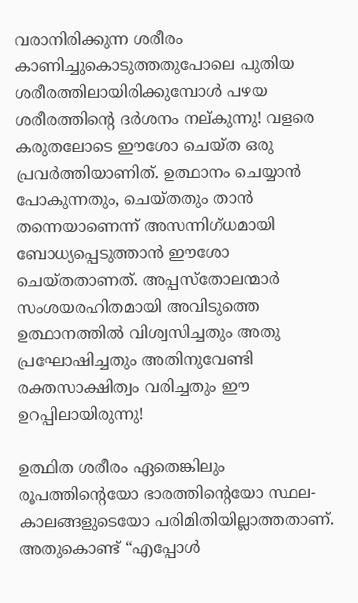വരാനിരിക്കുന്ന ശരീരം കാണിച്ചുകൊടുത്തതുപോലെ പുതിയ ശരീരത്തിലായിരിക്കുമ്പോൾ പഴയ ശരീരത്തിന്റെ ദർശനം നല്കുന്നു! വളരെ കരുതലോടെ ഈശോ ചെയ്ത ഒരു പ്രവർത്തിയാണിത്. ഉത്ഥാനം ചെയ്യാൻ പോകുന്നതും, ചെയ്തതും താൻ തന്നെയാണെന്ന് അസന്നിഗ്ധമായി ബോധ്യപ്പെടുത്താൻ ഈശോ ചെയ്തതാണത്. അപ്പസ്തോലന്മാർ സംശയരഹിതമായി അവിടുത്തെ ഉത്ഥാനത്തിൽ വിശ്വസിച്ചതും അതു പ്രഘോഷിച്ചതും അതിനുവേണ്ടി രക്തസാക്ഷിത്വം വരിച്ചതും ഈ ഉറപ്പിലായിരുന്നു!

ഉത്ഥിത ശരീരം ഏതെങ്കിലും രൂപത്തിന്റെയോ ഭാരത്തിന്റെയോ സ്ഥല-കാലങ്ങളുടെയോ പരിമിതിയില്ലാത്തതാണ്. അതുകൊണ്ട് “എപ്പോൾ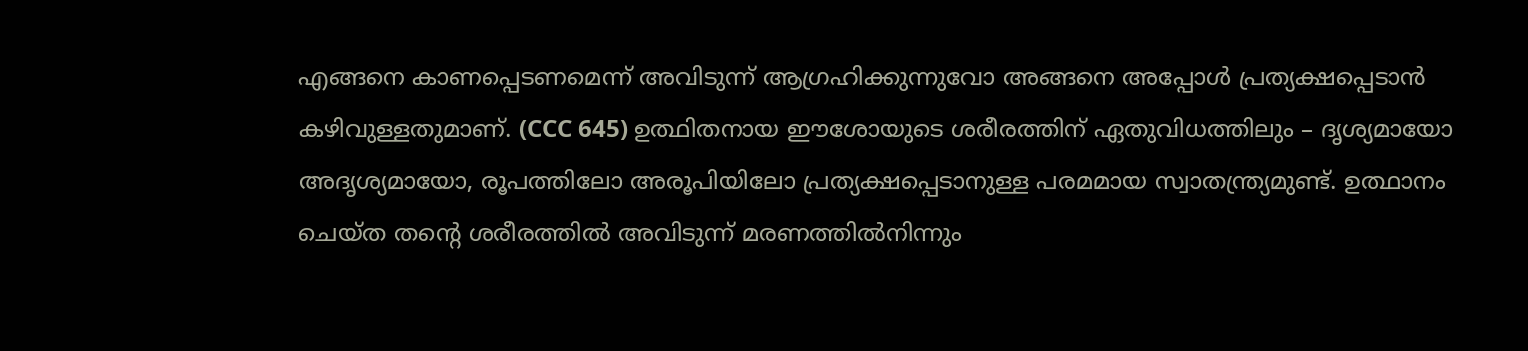എങ്ങനെ കാണപ്പെടണമെന്ന് അവിടുന്ന് ആഗ്രഹിക്കുന്നുവോ അങ്ങനെ അപ്പോൾ പ്രത്യക്ഷപ്പെടാൻ കഴിവുള്ളതുമാണ്. (CCC 645) ഉത്ഥിതനായ ഈശോയുടെ ശരീരത്തിന് ഏതുവിധത്തിലും – ദൃശ്യമായോ അദൃശ്യമായോ, രൂപത്തിലോ അരൂപിയിലോ പ്രത്യക്ഷപ്പെടാനുള്ള പരമമായ സ്വാതന്ത്ര്യമുണ്ട്. ഉത്ഥാനം ചെയ്ത തന്റെ ശരീരത്തിൽ അവിടുന്ന് മരണത്തിൽനിന്നും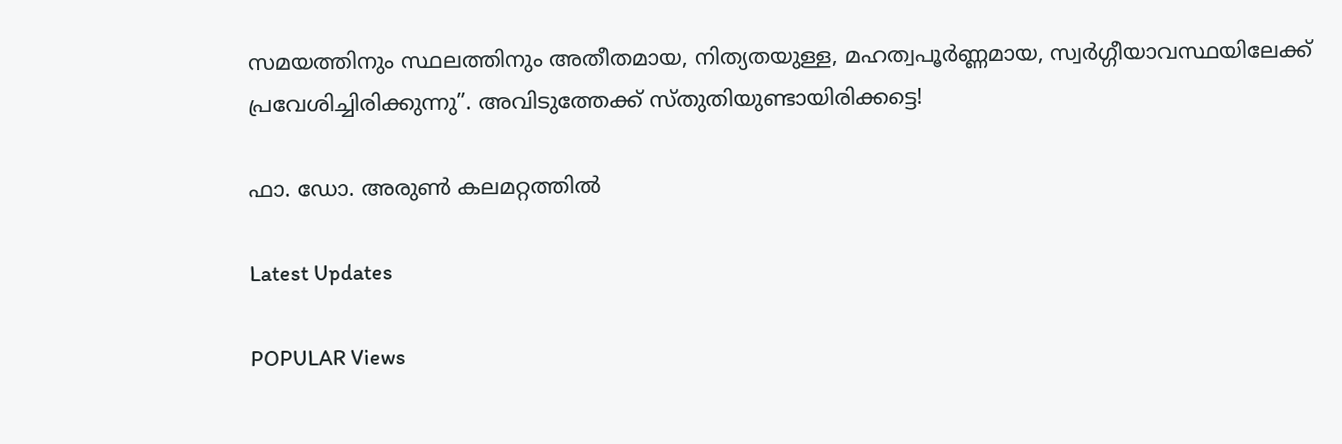സമയത്തിനും സ്ഥലത്തിനും അതീതമായ, നിത്യതയുള്ള, മഹത്വപൂർണ്ണമായ, സ്വർഗ്ഗീയാവസ്ഥയിലേക്ക് പ്രവേശിച്ചിരിക്കുന്നു”. അവിടുത്തേക്ക് സ്തുതിയുണ്ടായിരിക്കട്ടെ!

ഫാ. ഡോ. അരുൺ കലമറ്റത്തിൽ

Latest Updates

POPULAR Views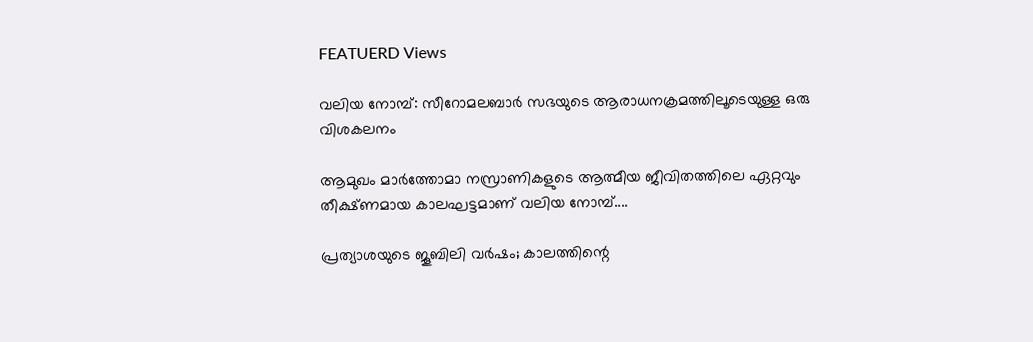FEATUERD Views

വലിയ നോമ്പ്: സീറോമലബാര്‍ സഭയുടെ ആരാധനക്രമത്തിലൂടെയുള്ള ഒരു വിശകലനം

ആമുഖം മാര്‍ത്തോമാ നസ്രാണികളുടെ ആത്മീയ ജീവിതത്തിലെ ഏറ്റവും തീക്ഷ്ണമായ കാലഘട്ടമാണ് വലിയ നോമ്പ്....

പ്രത്യാശയുടെ ജൂബിലി വര്‍ഷം; കാലത്തിന്റെ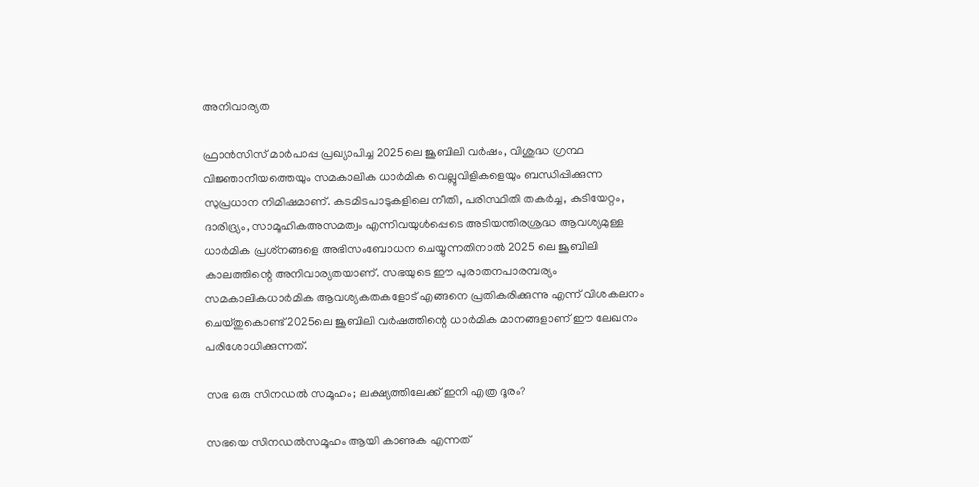അനിവാര്യത

ഫ്രാന്‍സിസ് മാര്‍പാപ്പ പ്രഖ്യാപിച്ച 2025ലെ ജൂബിലി വര്‍ഷം, വിശുദ്ധ ഗ്രന്ഥ വിജ്ഞാനീയത്തെയും സമകാലിക ധാര്‍മിക വെല്ലുവിളികളെയും ബന്ധിപ്പിക്കുന്ന സുപ്രധാന നിമിഷമാണ്. കടമിടപാടുകളിലെ നീതി, പരിസ്ഥിതി തകര്‍ച്ച, കുടിയേറ്റം, ദാരിദ്ര്യം, സാമൂഹികഅസമത്വം എന്നിവയുള്‍പ്പെടെ അടിയന്തിരശ്രദ്ധ ആവശ്യമുള്ള ധാര്‍മിക പ്രശ്‌നങ്ങളെ അഭിസംബോധന ചെയ്യുന്നതിനാല്‍ 2025 ലെ ജൂബിലി കാലത്തിന്റെ അനിവാര്യതയാണ്. സഭയുടെ ഈ പുരാതനപാരമ്പര്യം സമകാലികധാര്‍മിക ആവശ്യകതകളോട് എങ്ങനെ പ്രതികരിക്കുന്നു എന്ന് വിശകലനം ചെയ്തുകൊണ്ട് 2025ലെ ജൂബിലി വര്‍ഷത്തിന്റെ ധാര്‍മിക മാനങ്ങളാണ് ഈ ലേഖനം പരിശോധിക്കുന്നത്.

സഭ ഒരു സിനഡല്‍ സമൂഹം; ലക്ഷ്യത്തിലേക്ക് ഇനി എത്ര ദൂരം?

സഭയെ സിനഡല്‍സമൂഹം ആയി കാണുക എന്നത്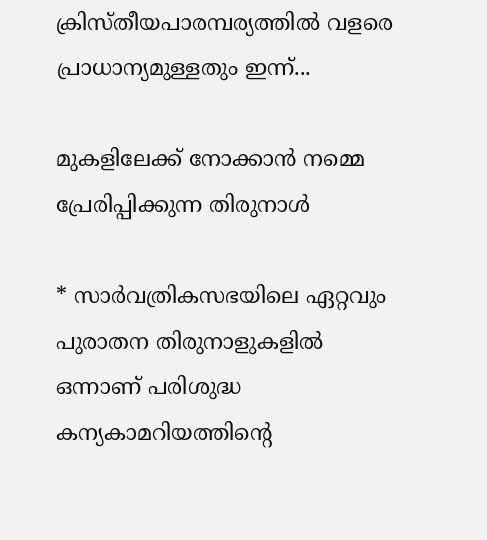ക്രിസ്തീയപാരമ്പര്യത്തില്‍ വളരെ പ്രാധാന്യമുള്ളതും ഇന്ന്...

മുകളിലേക്ക് നോക്കാന്‍ നമ്മെ പ്രേരിപ്പിക്കുന്ന തിരുനാള്‍

* സാര്‍വത്രികസഭയിലെ ഏറ്റവും പുരാതന തിരുനാളുകളില്‍ ഒന്നാണ് പരിശുദ്ധ കന്യകാമറിയത്തിന്റെ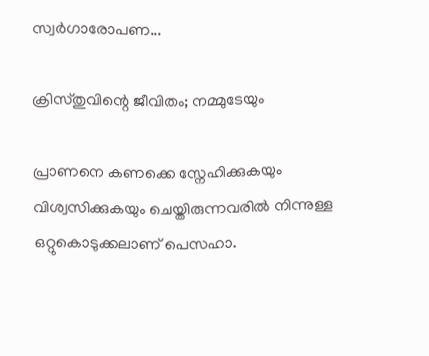സ്വര്‍ഗാരോപണ...

ക്രിസ്തുവിന്റെ ജീവിതം; നമ്മുടേയും

പ്രാണനെ കണക്കെ സ്നേഹിക്കുകയും വിശ്വസിക്കുകയും ചെയ്തിരുന്നവരിൽ നിന്നുള്ള ഒറ്റുകൊടുക്കലാണ് പെസഹാ.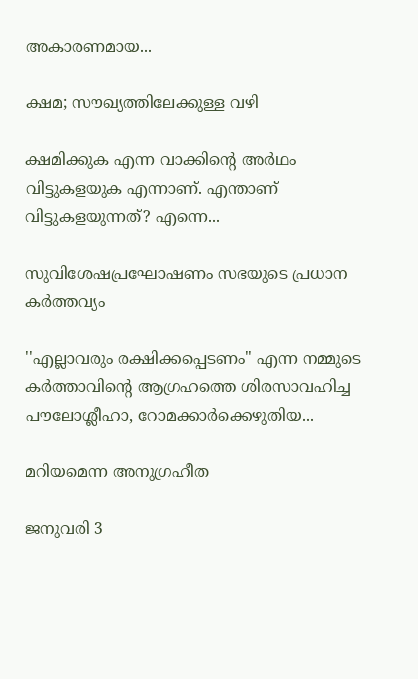അകാരണമായ...

ക്ഷമ; സൗഖ്യത്തിലേക്കുള്ള വഴി

ക്ഷമിക്കുക എന്ന വാക്കിന്റെ അർഥം വിട്ടുകളയുക എന്നാണ്. എന്താണ് വിട്ടുകളയുന്നത്? എന്നെ...

സുവിശേഷപ്രഘോഷണം സഭയുടെ പ്രധാന കർത്തവ്യം

''എല്ലാവരും രക്ഷിക്കപ്പെടണം" എന്ന നമ്മുടെ കർത്താവിന്റെ ആഗ്രഹത്തെ ശിരസാവഹിച്ച പൗലോശ്ലീഹാ, റോമക്കാർക്കെഴുതിയ...

മറിയമെന്ന അനുഗ്രഹീത

ജനുവരി 3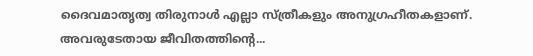ദൈവമാതൃത്വ തിരുനാൾ എല്ലാ സ്ത്രീകളും അനുഗ്രഹീതകളാണ്. അവരുടേതായ ജീവിതത്തിന്റെ...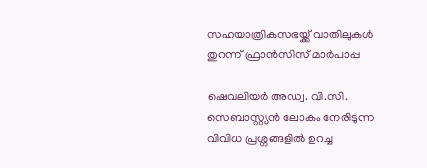സഹയാത്രികസഭയ്ക്ക് വാതിലുകള്‍ തുറന്ന് ഫ്രാന്‍സിസ് മാര്‍പാപ്പ

ഷെവലിയര്‍ അഡ്വ. വി.സി. സെബാസ്റ്റ്യന്‍ ലോകം നേരിടുന്ന വിവിധ പ്രശ്നങ്ങളില്‍ ഉറച്ച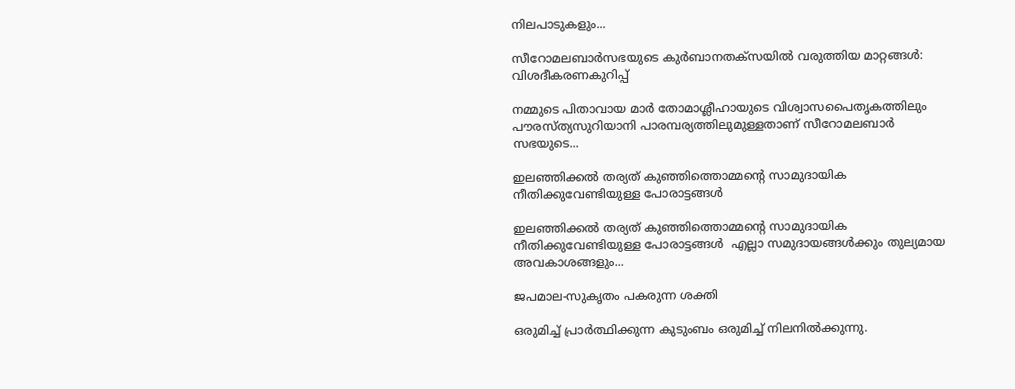നിലപാടുകളും...

സീറോമലബാർസഭയുടെ കുർബാനതക്സയിൽ വരുത്തിയ മാറ്റങ്ങൾ: വിശദീകരണകുറിപ്പ്

നമ്മുടെ പിതാവായ മാർ തോമാശ്ലീഹായുടെ വിശ്വാസപൈതൃകത്തിലും പൗരസ്ത്യസുറിയാനി പാരമ്പര്യത്തിലുമുള്ളതാണ് സീറോമലബാർ സഭയുടെ...

ഇലഞ്ഞിക്കൽ തര്യത് കുഞ്ഞിത്തൊമ്മന്‍റെ സാമുദായിക നീതിക്കുവേണ്ടിയുള്ള പോരാട്ടങ്ങൾ

ഇലഞ്ഞിക്കൽ തര്യത് കുഞ്ഞിത്തൊമ്മന്‍റെ സാമുദായിക നീതിക്കുവേണ്ടിയുള്ള പോരാട്ടങ്ങൾ  എല്ലാ സമുദായങ്ങൾക്കും തുല്യമായ അവകാശങ്ങളും...

ജപമാല-സുകൃതം പകരുന്ന ശക്തി

ഒരുമിച്ച് പ്രാർത്ഥിക്കുന്ന കുടുംബം ഒരുമിച്ച് നിലനിൽക്കുന്നു.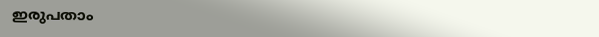ഇരുപതാം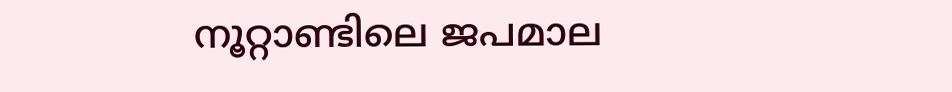നൂറ്റാണ്ടിലെ ജപമാല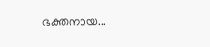ഭക്തനായ...